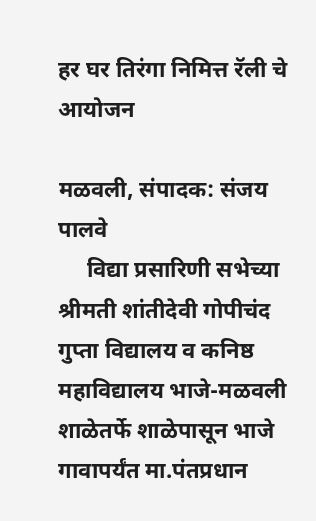हर घर तिरंगा निमित्त रॅली चे आयोजन

मळवली, संपादक: संजय पालवे
     विद्या प्रसारिणी सभेच्या श्रीमती शांतीदेवी गोपीचंद गुप्ता विद्यालय व कनिष्ठ महाविद्यालय भाजे-मळवली शाळेतर्फे शाळेपासून भाजे गावापर्यंत मा.पंतप्रधान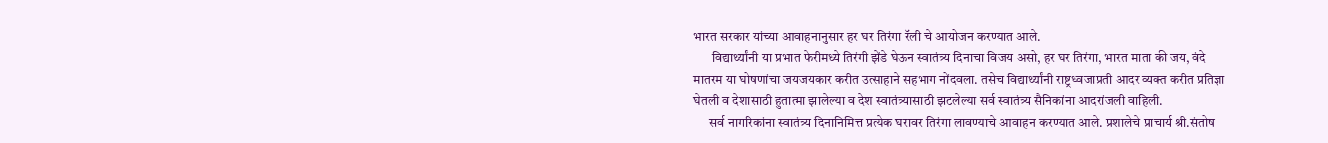भारत सरकार यांच्या आवाहनानुसार हर घर तिरंगा रॅली चे आयोजन करण्यात आले.
       विद्यार्थ्यांनी या प्रभात फेरीमध्ये तिरंगी झेंडे घेऊन स्वातंत्र्य दिनाचा विजय असो, हर घर तिरंगा, भारत माता की जय, वंदे मातरम या घोषणांचा जयजयकार करीत उत्साहाने सहभाग नोंदवला. तसेच विद्यार्थ्यांनी राष्ट्रध्वजाप्रती आदर व्यक्त करीत प्रतिज्ञा घेतली व देशासाठी हुतात्मा झालेल्या व देश स्वातंत्र्यासाठी झटलेल्या सर्व स्वातंत्र्य सैनिकांना आदरांजली वाहिली.
      सर्व नागरिकांना स्वातंत्र्य दिनानिमित्त प्रत्येक घरावर तिरंगा लावण्याचे आवाहन करण्यात आले. प्रशालेचे प्राचार्य श्री.संतोष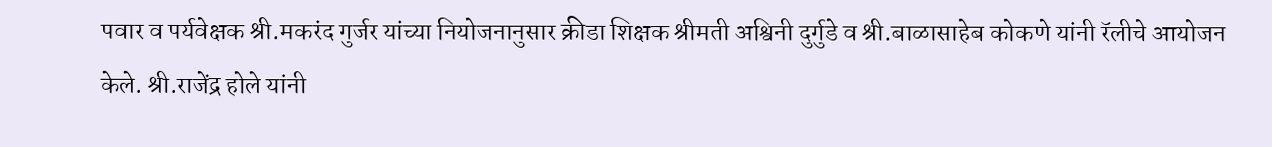पवार व पर्यवेक्षक श्री.मकरंद गुर्जर यांच्या नियोजनानुसार क्रीडा शिक्षक श्रीमती अश्विनी दुर्गुडे व श्री.बाळासाहेब कोकणे यांनी रॅलीचे आयोजन केले. श्री.राजेंद्र होले यांनी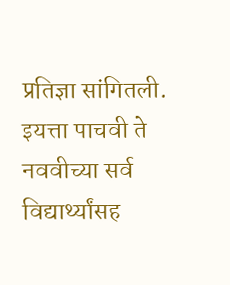प्रतिज्ञा सांगितली. इयत्ता पाचवी ते नववीच्या सर्व विद्यार्थ्यांसह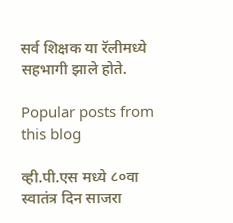सर्व शिक्षक या रॅलीमध्ये सहभागी झाले होते.

Popular posts from this blog

व्ही.पी.एस मध्ये ८०वा स्वातंत्र दिन साजरा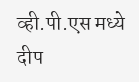व्ही.पी.एस मध्ये दीप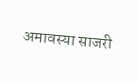अमावस्या साजरी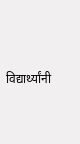विद्यार्थ्यांनी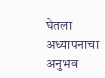घेतला अध्यापनाचा अनुभव